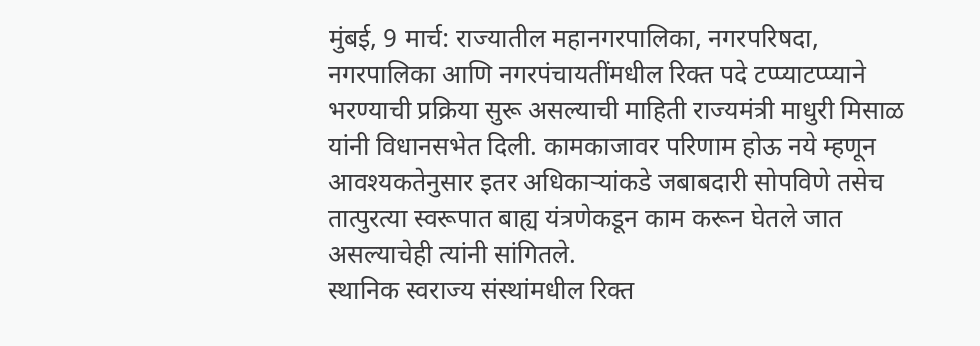मुंबई, 9 मार्च: राज्यातील महानगरपालिका, नगरपरिषदा, नगरपालिका आणि नगरपंचायतींमधील रिक्त पदे टप्प्याटप्प्याने भरण्याची प्रक्रिया सुरू असल्याची माहिती राज्यमंत्री माधुरी मिसाळ यांनी विधानसभेत दिली. कामकाजावर परिणाम होऊ नये म्हणून आवश्यकतेनुसार इतर अधिकाऱ्यांकडे जबाबदारी सोपविणे तसेच तात्पुरत्या स्वरूपात बाह्य यंत्रणेकडून काम करून घेतले जात असल्याचेही त्यांनी सांगितले.
स्थानिक स्वराज्य संस्थांमधील रिक्त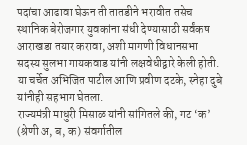पदांचा आढावा घेऊन ती तातडीने भरावीत तसेच स्थानिक बेरोजगार युवकांना संधी देण्यासाठी सर्वंकष आराखडा तयार करावा, अशी मागणी विधानसभा सदस्य सुलभा गायकवाड यांनी लक्षवेधीद्वारे केली होती. या चर्चेत अभिजित पाटील आणि प्रवीण दटके, स्नेहा दुबे यांनीही सहभाग घेतला.
राज्यमंत्री माधुरी मिसाळ यांनी सांगितले की, गट ‘क’ (श्रेणी अ, ब, क) संवर्गातील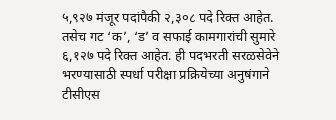५,९२७ मंजूर पदांपैकी २,३०८ पदे रिक्त आहेत. तसेच गट ‘क’, ‘ड’ व सफाई कामगारांची सुमारे ६,१२७ पदे रिक्त आहेत. ही पदभरती सरळसेवेने भरण्यासाठी स्पर्धा परीक्षा प्रक्रियेच्या अनुषंगाने टीसीएस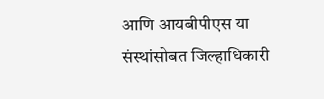आणि आयबीपीएस या संस्थांसोबत जिल्हाधिकारी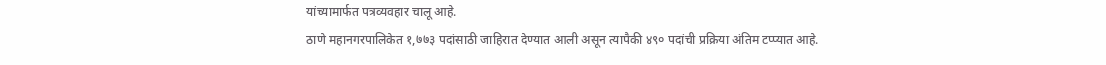यांच्यामार्फत पत्रव्यवहार चालू आहे.
ठाणे महानगरपालिकेत १,७७३ पदांसाठी जाहिरात देण्यात आली असून त्यापैकी ४९० पदांची प्रक्रिया अंतिम टप्प्यात आहे.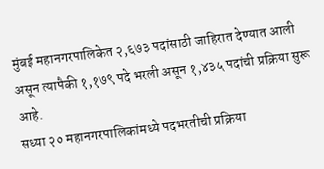मुंबई महानगरपालिकेत २,६७३ पदांसाठी जाहिरात देण्यात आली असून त्यापैकी १,१७९ पदे भरली असून १,४३५ पदांची प्रक्रिया सुरू आहे.
सध्या २० महानगरपालिकांमध्ये पदभरतीची प्रक्रिया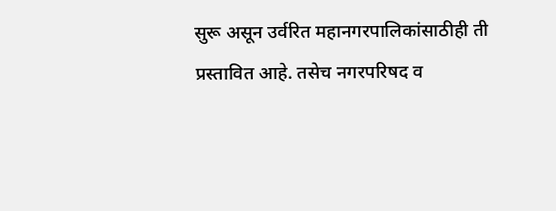सुरू असून उर्वरित महानगरपालिकांसाठीही ती प्रस्तावित आहे. तसेच नगरपरिषद व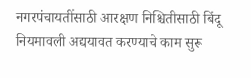नगरपंचायतींसाठी आरक्षण निश्चितीसाठी बिंदू नियमावली अद्ययावत करण्याचे काम सुरू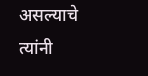असल्याचे त्यांनी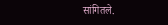सांगितले.